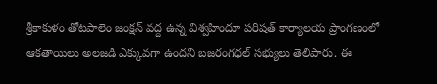శ్రీకాకుళం తోటపాలెం జంక్షన్ వద్ద ఉన్న విశ్వహిందూ పరిషత్ కార్యాలయ ప్రాంగణంలో ఆకతాయిలు అలజడి ఎక్కువగా ఉందని బజరంగధల్ సభ్యులు తెలిపారు. ఈ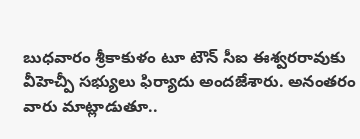బుధవారం శ్రీకాకుళం టూ టౌన్ సీఐ ఈశ్వరరావుకు వీహెచ్పీ సభ్యులు ఫిర్యాదు అందజేశారు. అనంతరం వారు మాట్లాడుతూ..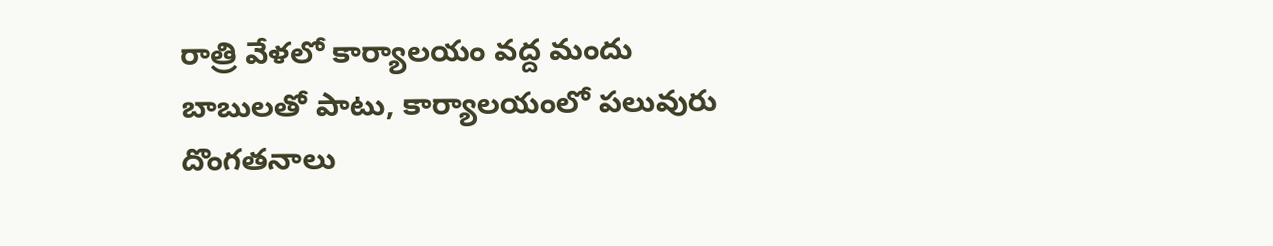రాత్రి వేళలో కార్యాలయం వద్ద మందు బాబులతో పాటు, కార్యాలయంలో పలువురు దొంగతనాలు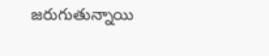జరుగుతున్నాయి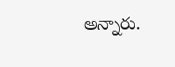అన్నారు.